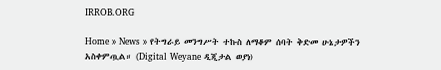IRROB.ORG

Home » News » የትግራይ መንግሥት ተኩስ ለማቆም ሰባት ቅድመ ሁኔታዎችን አስቀምጧል። (Digital Weyane ዲጂታል ወያነ)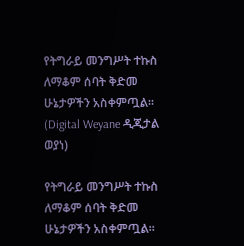የትግራይ መንግሥት ተኩስ ለማቆም ሰባት ቅድመ ሁኔታዎችን አስቀምጧል። (Digital Weyane ዲጂታል ወያነ)

የትግራይ መንግሥት ተኩስ ለማቆም ሰባት ቅድመ ሁኔታዎችን አስቀምጧል።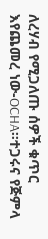ለረሃብ የሚጋለጡ ሰዎች ቁጥር እየጨመረ ነው-OCHA።ተጋሩና የጅምላ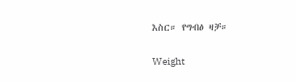እስር። የግብፅ ዛቻ።

Weight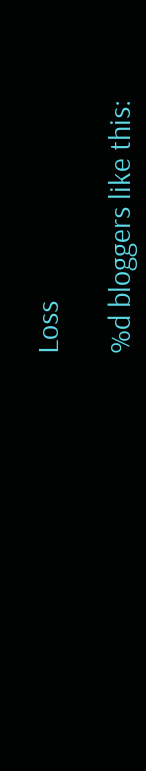Loss

%d bloggers like this: